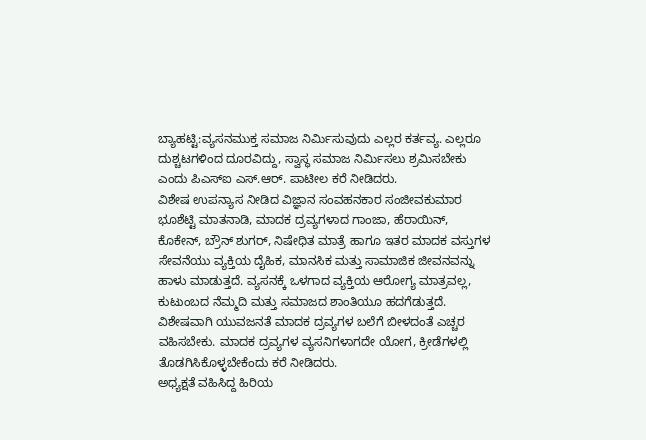ಬ್ಯಾಹಟ್ಟಿ:ವ್ಯಸನಮುಕ್ತ ಸಮಾಜ ನಿರ್ಮಿಸುವುದು ಎಲ್ಲರ ಕರ್ತವ್ಯ. ಎಲ್ಲರೂ ದುಶ್ಚಟಗಳಿಂದ ದೂರವಿದ್ದು, ಸ್ವಾಸ್ಥ ಸಮಾಜ ನಿರ್ಮಿಸಲು ಶ್ರಮಿಸಬೇಕು ಎಂದು ಪಿಎಸ್ಐ ಎಸ್.ಆರ್. ಪಾಟೀಲ ಕರೆ ನೀಡಿದರು.
ವಿಶೇಷ ಉಪನ್ಯಾಸ ನೀಡಿದ ವಿಜ್ಞಾನ ಸಂವಹನಕಾರ ಸಂಜೀವಕುಮಾರ ಭೂಶೆಟ್ಟಿ ಮಾತನಾಡಿ, ಮಾದಕ ದ್ರವ್ಯಗಳಾದ ಗಾಂಜಾ, ಹೆರಾಯಿನ್, ಕೊಕೇನ್, ಬ್ರೌನ್ ಶುಗರ್, ನಿಷೇಧಿತ ಮಾತ್ರೆ ಹಾಗೂ ಇತರ ಮಾದಕ ವಸ್ತುಗಳ ಸೇವನೆಯು ವ್ಯಕ್ತಿಯ ದೈಹಿಕ, ಮಾನಸಿಕ ಮತ್ತು ಸಾಮಾಜಿಕ ಜೀವನವನ್ನು ಹಾಳು ಮಾಡುತ್ತದೆ. ವ್ಯಸನಕ್ಕೆ ಒಳಗಾದ ವ್ಯಕ್ತಿಯ ಆರೋಗ್ಯ ಮಾತ್ರವಲ್ಲ, ಕುಟುಂಬದ ನೆಮ್ಮದಿ ಮತ್ತು ಸಮಾಜದ ಶಾಂತಿಯೂ ಹದಗೆಡುತ್ತದೆ. ವಿಶೇಷವಾಗಿ ಯುವಜನತೆ ಮಾದಕ ದ್ರವ್ಯಗಳ ಬಲೆಗೆ ಬೀಳದಂತೆ ಎಚ್ಚರ ವಹಿಸಬೇಕು. ಮಾದಕ ದ್ರವ್ಯಗಳ ವ್ಯಸನಿಗಳಾಗದೇ ಯೋಗ, ಕ್ರೀಡೆಗಳಲ್ಲಿ ತೊಡಗಿಸಿಕೊಳ್ಳಬೇಕೆಂದು ಕರೆ ನೀಡಿದರು.
ಅಧ್ಯಕ್ಷತೆ ವಹಿಸಿದ್ದ ಹಿರಿಯ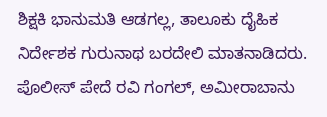ಶಿಕ್ಷಕಿ ಭಾನುಮತಿ ಆಡಗಲ್ಲ, ತಾಲೂಕು ದೈಹಿಕ ನಿರ್ದೇಶಕ ಗುರುನಾಥ ಬರದೇಲಿ ಮಾತನಾಡಿದರು. ಪೊಲೀಸ್ ಪೇದೆ ರವಿ ಗಂಗಲ್, ಅಮೀರಾಬಾನು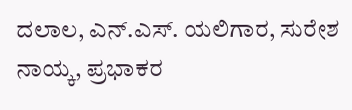ದಲಾಲ, ಎನ್.ಎಸ್. ಯಲಿಗಾರ, ಸುರೇಶ ನಾಯ್ಕ, ಪ್ರಭಾಕರ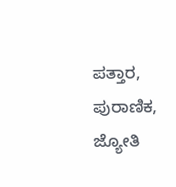ಪತ್ತಾರ, ಪುರಾಣಿಕ, ಜ್ಯೋತಿ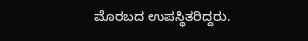ಮೊರಬದ ಉಪಸ್ಥಿತರಿದ್ದರು.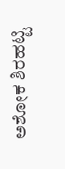ಅಶೋಕ ಶಿರಹಟ್ಟಿ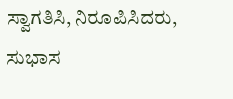ಸ್ವಾಗತಿಸಿ, ನಿರೂಪಿಸಿದರು, ಸುಭಾಸ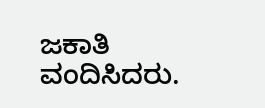ಜಕಾತಿ ವಂದಿಸಿದರು.